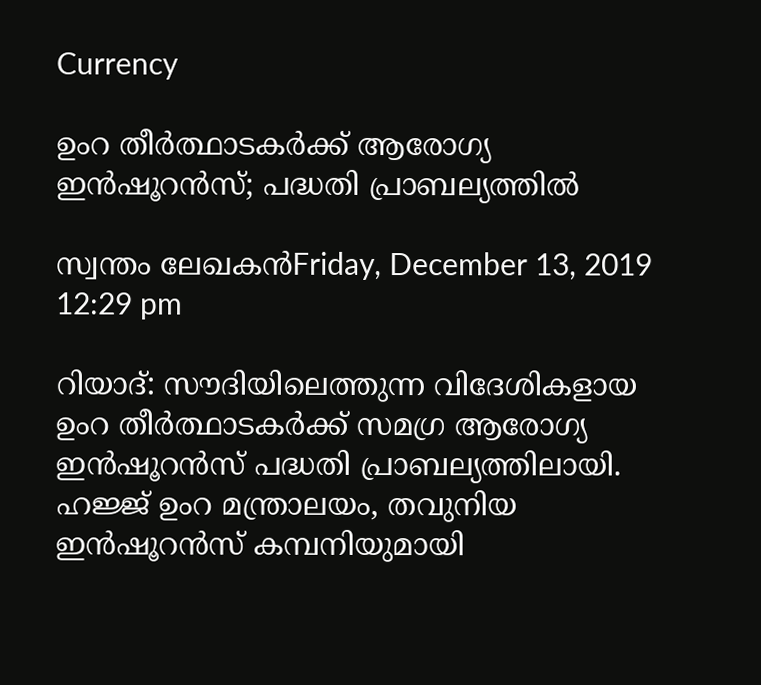Currency

ഉംറ തീര്‍ത്ഥാടകര്‍ക്ക് ആരോഗ്യ ഇന്‍ഷൂറന്‍സ്; പദ്ധതി പ്രാബല്യത്തില്‍

സ്വന്തം ലേഖകന്‍Friday, December 13, 2019 12:29 pm

റിയാദ്: സൗദിയിലെത്തുന്ന വിദേശികളായ ഉംറ തീര്‍ത്ഥാടകര്‍ക്ക് സമഗ്ര ആരോഗ്യ ഇന്‍ഷൂറന്‍സ് പദ്ധതി പ്രാബല്യത്തിലായി. ഹജ്ജ് ഉംറ മന്ത്രാലയം, തവുനിയ ഇന്‍ഷൂറന്‍സ് കമ്പനിയുമായി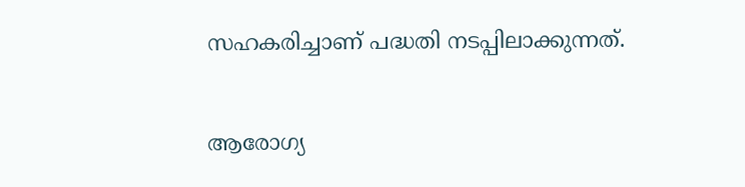സഹകരിച്ചാണ് പദ്ധതി നടപ്പിലാക്കുന്നത്.

ആരോഗ്യ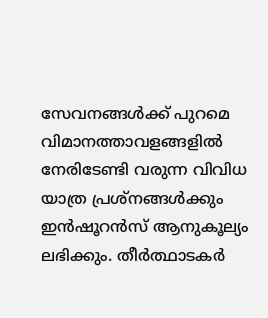സേവനങ്ങള്‍ക്ക് പുറമെ വിമാനത്താവളങ്ങളില്‍ നേരിടേണ്ടി വരുന്ന വിവിധ യാത്ര പ്രശ്‌നങ്ങള്‍ക്കും ഇന്‍ഷൂറന്‍സ് ആനുകൂല്യം ലഭിക്കും. തീര്‍ത്ഥാടകര്‍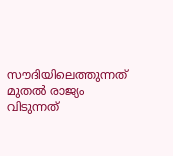സൗദിയിലെത്തുന്നത് മുതല്‍ രാജ്യം വിടുന്നത്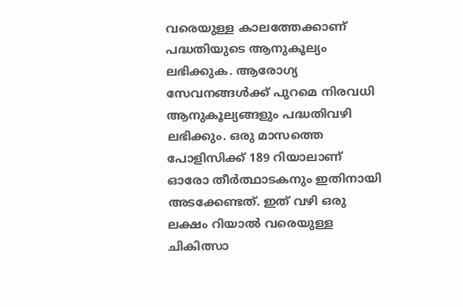വരെയുള്ള കാലത്തേക്കാണ് പദ്ധതിയുടെ ആനുകൂല്യം ലഭിക്കുക. ആരോഗ്യ സേവനങ്ങള്‍ക്ക് പുറമെ നിരവധി ആനുകൂല്യങ്ങളും പദ്ധതിവഴി ലഭിക്കും. ഒരു മാസത്തെ പോളിസിക്ക് 189 റിയാലാണ് ഓരോ തീര്‍ത്ഥാടകനും ഇതിനായി അടക്കേണ്ടത്. ഇത് വഴി ഒരു ലക്ഷം റിയാല്‍ വരെയുള്ള ചികിത്സാ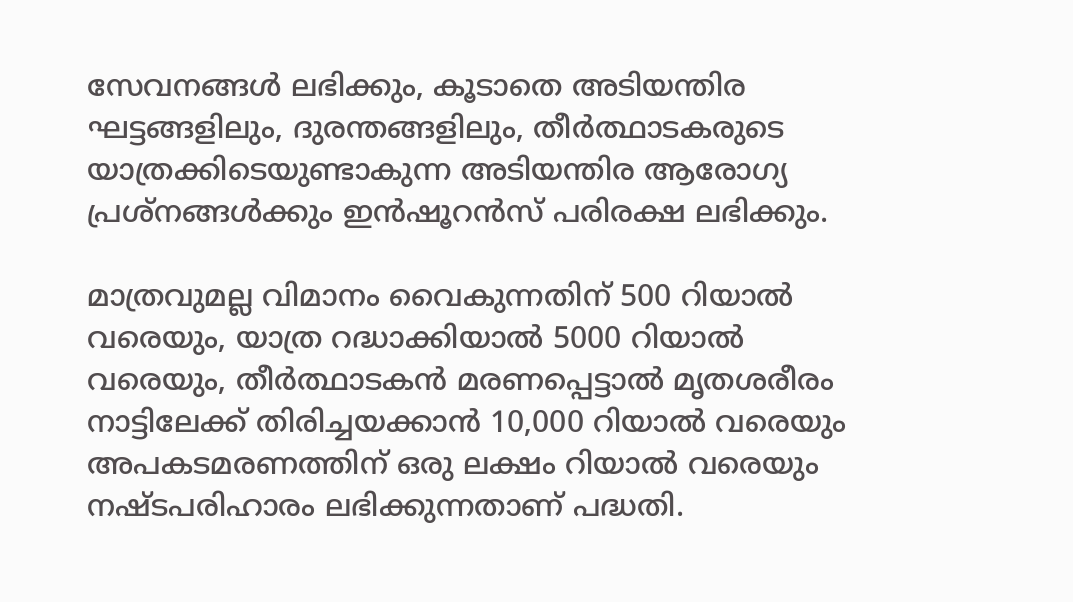സേവനങ്ങള്‍ ലഭിക്കും, കൂടാതെ അടിയന്തിര ഘട്ടങ്ങളിലും, ദുരന്തങ്ങളിലും, തീര്‍ത്ഥാടകരുടെ യാത്രക്കിടെയുണ്ടാകുന്ന അടിയന്തിര ആരോഗ്യ പ്രശ്‌നങ്ങള്‍ക്കും ഇന്‍ഷൂറന്‍സ് പരിരക്ഷ ലഭിക്കും.

മാത്രവുമല്ല വിമാനം വൈകുന്നതിന് 500 റിയാല്‍ വരെയും, യാത്ര റദ്ധാക്കിയാല്‍ 5000 റിയാല്‍ വരെയും, തീര്‍ത്ഥാടകന്‍ മരണപ്പെട്ടാല്‍ മൃതശരീരം നാട്ടിലേക്ക് തിരിച്ചയക്കാന്‍ 10,000 റിയാല്‍ വരെയും അപകടമരണത്തിന് ഒരു ലക്ഷം റിയാല്‍ വരെയും നഷ്ടപരിഹാരം ലഭിക്കുന്നതാണ് പദ്ധതി.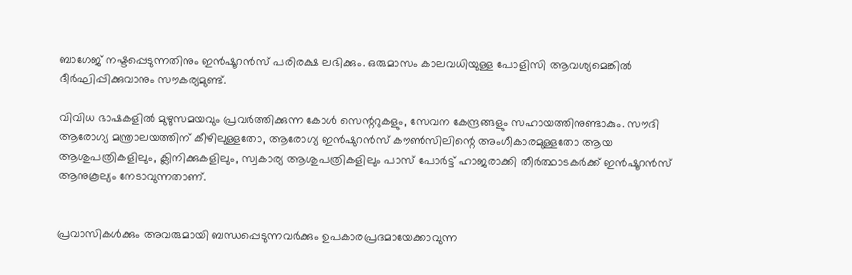ബാഗേജ് നഷ്ടപ്പെടുന്നതിനും ഇന്‍ഷൂറന്‍സ് പരിരക്ഷ ലഭിക്കും. ഒരുമാസം കാലവധിയുള്ള പോളിസി ആവശ്യമെങ്കില്‍ ദീര്‍ഘിപ്പിക്കുവാനും സൗകര്യമുണ്ട്.

വിവിധ ഭാഷകളില്‍ മുഴുസമയവും പ്രവര്‍ത്തിക്കുന്ന കോള്‍ സെന്ററുകളും, സേവന കേന്ദ്രങ്ങളും സഹായത്തിനുണ്ടാകും. സൗദി ആരോഗ്യ മന്ത്രാലയത്തിന് കീഴിലുള്ളതോ, ആരോഗ്യ ഇന്‍ഷുറന്‍സ് കൗണ്‍സിലിന്റെ അംഗീകാരമുള്ളതോ ആയ ആശുപത്രികളിലും, ക്ലിനിക്കുകളിലും, സ്വകാര്യ ആശുപത്രികളിലും പാസ് പോര്‍ട്ട് ഹാജരാക്കി തീര്‍ത്ഥാടകര്‍ക്ക് ഇന്‍ഷൂറന്‍സ് ആനുകൂല്യം നേടാവുന്നതാണ്.


പ്രവാസികൾക്കും അവരുമായി ബന്ധപ്പെടുന്നവർക്കും ഉപകാരപ്രദമായേക്കാവുന്ന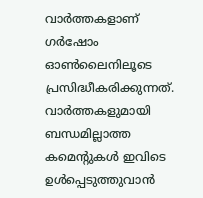വാർത്തകളാണ് ഗർഷോം ഓൺലൈനിലൂടെ പ്രസിദ്ധീകരിക്കുന്നത്. വാർത്തകളുമായി ബന്ധമില്ലാത്ത കമെന്റുകൾ ഇവിടെ ഉൾപ്പെടുത്തുവാൻ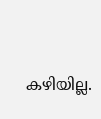കഴിയില്ല.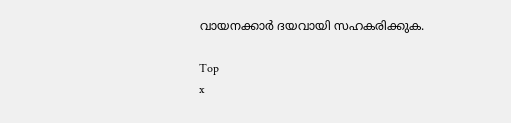വായനക്കാർ ദയവായി സഹകരിക്കുക.

Top
x